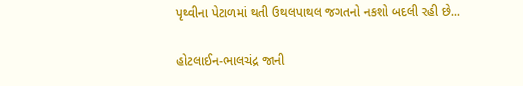પૃથ્વીના પેટાળમાં થતી ઉથલપાથલ જગતનો નકશો બદલી રહી છે...

હોટલાઈન-ભાલચંદ્ર જાની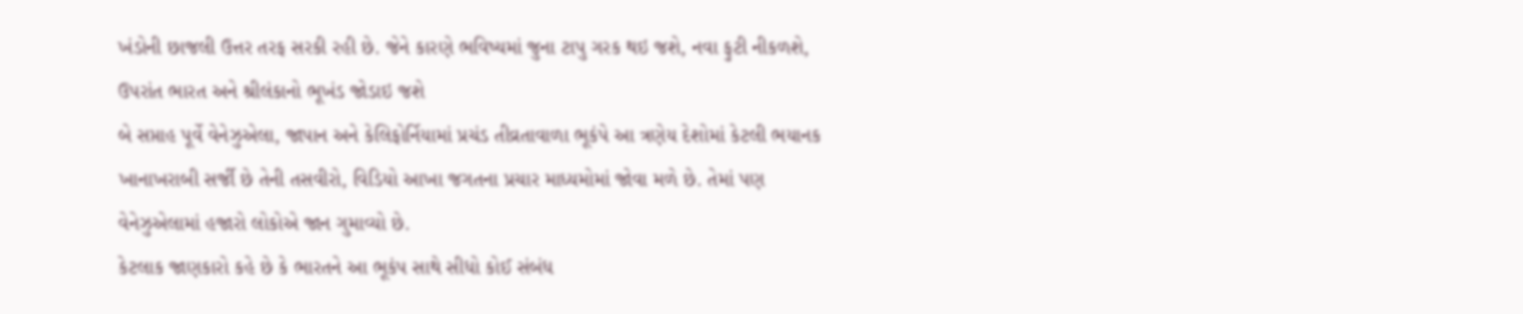ખંડોની છાજલી ઉત્તર તરફ સરકી રહી છે. જેને કારણે ભવિષ્યમાં જુના ટાપુ ગરક થઇ જશે, નવા ફુટી નીકળશે, ઉપરાંત ભારત અને શ્રીલંકાનો ભૂખંડ જોડાઇ જશે
બે સપ્તાહ પૂર્વે વેનેઝુએલા, જાપાન અને કેલિફોર્નિયામાં પ્રચંડ તીવ્રતાવાળા ભૂકંપે આ ત્રણેય દેશોમાં કેટલી ભયાનક ખાનાખરાબી સર્જી છે તેની તસવીરો, વિડિયો આખા જગતના પ્રચાર માધ્યમોમાં જોવા મળે છે. તેમાં પણ વેનેઝુએલામાં હજારો લોકોએ જાન ગુમાવ્યો છે.
કેટલાક જાણકારો કહે છે કે ભારતને આ ભૂકંપ સાથે સીધો કોઈ સંબંધ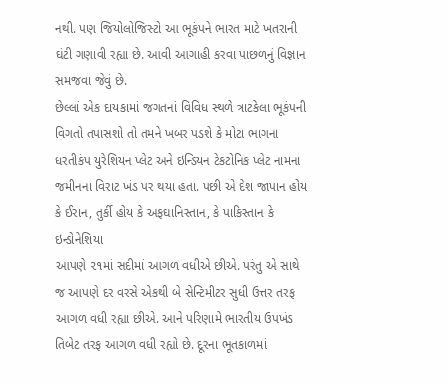નથી. પણ જિયોલોજિસ્ટો આ ભૂકંપને ભારત માટે ખતરાની ઘંટી ગણાવી રહ્યા છે. આવી આગાહી કરવા પાછળનું વિજ્ઞાન સમજવા જેવું છે.
છેલ્લાં એક દાયકામાં જગતનાં વિવિધ સ્થળે ત્રાટકેલા ભૂકંપની વિગતો તપાસશો તો તમને ખબર પડશે કે મોટા ભાગના ધરતીકંપ યુરેશિયન પ્લેટ અને ઇન્ડિયન ટેકટોનિક પ્લેટ નામના જમીનના વિરાટ ખંડ પર થયા હતા. પછી એ દેશ જાપાન હોય કે ઈરાન, તુર્કી હોય કે અફઘાનિસ્તાન, કે પાકિસ્તાન કે ઇન્ડોનેશિયા
આપણે ૨૧માં સદીમાં આગળ વધીએ છીએ. પરંતુ એ સાથે જ આપણે દર વરસે એકથી બે સેન્ટિમીટર સુધી ઉત્તર તરફ આગળ વધી રહ્યા છીએ. આને પરિણામે ભારતીય ઉપખંડ તિબેટ તરફ આગળ વધી રહ્યો છે. દૂરના ભૂતકાળમાં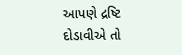આપણે દ્રષ્ટિ દોડાવીએ તો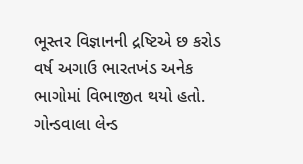ભૂસ્તર વિજ્ઞાનની દ્રષ્ટિએ છ કરોડ વર્ષ અગાઉ ભારતખંડ અનેક ભાગોમાં વિભાજીત થયો હતો. ગોન્ડવાલા લેન્ડ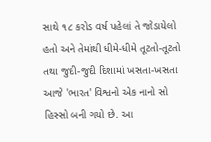સાથે ૧૮ કરોડ વર્ષ પહેલાં તે જોડાયેલો હતો અને તેમાંથી ધીમે-ધીમે તૂટતો-તૂટતો તથા જુદી-જુદી દિશામાં ખસતા-ખસતા આજે 'ભારત' વિશ્વનો એક નાનો સો હિસ્સો બની ગયો છે. આ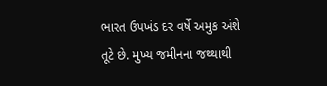ભારત ઉપખંડ દર વર્ષે અમુક અંશે તૂટે છે. મુખ્ય જમીનના જથ્થાથી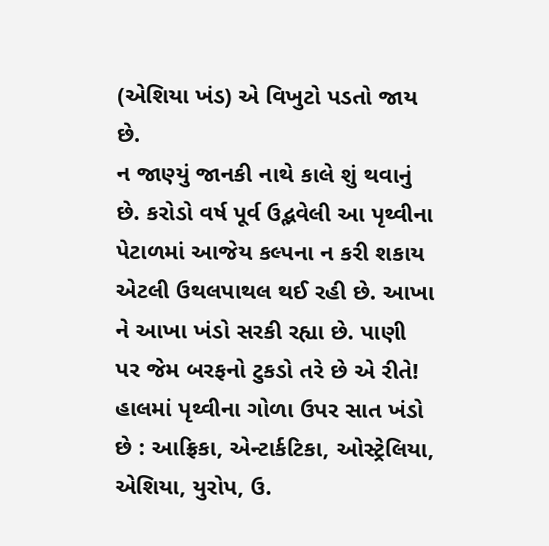(એશિયા ખંડ) એ વિખુટો પડતો જાય છે.
ન જાણ્યું જાનકી નાથે કાલે શું થવાનું છે. કરોડો વર્ષ પૂર્વ ઉદ્ભવેલી આ પૃથ્વીના પેટાળમાં આજેય કલ્પના ન કરી શકાય એટલી ઉથલપાથલ થઈ રહી છે. આખા ને આખા ખંડો સરકી રહ્યા છે. પાણી પર જેમ બરફનો ટુકડો તરે છે એ રીતે!
હાલમાં પૃથ્વીના ગોળા ઉપર સાત ખંડો છે : આફ્રિકા, એન્ટાર્કટિકા, ઓસ્ટ્રેલિયા, એશિયા, યુરોપ, ઉ.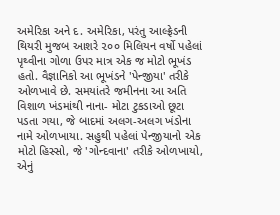અમેરિકા અને દ. અમેરિકા, પરંતુ આલ્ફ્રેડની થિયરી મુજબ આશરે ૨૦૦ મિલિયન વર્ષો પહેલાં પૃથ્વીના ગોળા ઉપર માત્ર એક જ મોટો ભૂખંડ હતો. વૈજ્ઞાનિકો આ ભૂખંડને 'પેન્જીયા' તરીકે ઓળખાવે છે. સમયાંતરે જમીનના આ અતિ વિશાળ ખંડમાંથી નાના- મોટા ટુકડાઓ છૂટા પડતા ગયા, જે બાદમાં અલગ-અલગ ખંડોના નામે ઓળખાયા. સહુથી પહેલાં પેન્જીયાનો એક મોટો હિસ્સો, જે 'ગોન્દવાના' તરીકે ઓળખાયો, એનું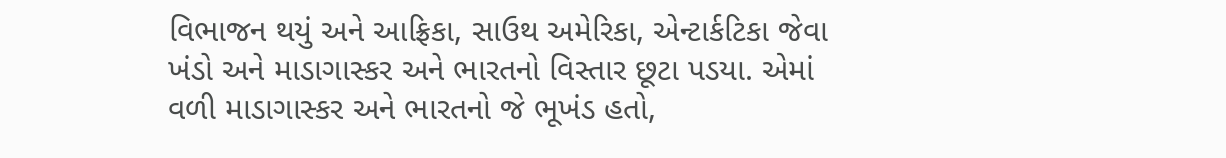વિભાજન થયું અને આફ્રિકા, સાઉથ અમેરિકા, એન્ટાર્કટિકા જેવા ખંડો અને માડાગાસ્કર અને ભારતનો વિસ્તાર છૂટા પડયા. એમાં વળી માડાગાસ્કર અને ભારતનો જે ભૂખંડ હતો,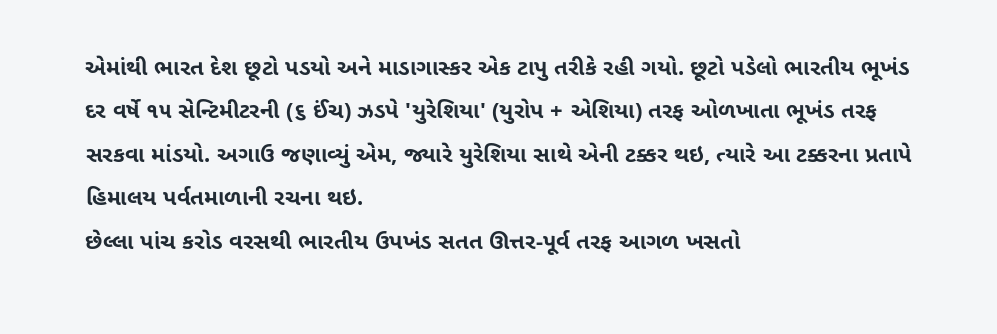એમાંથી ભારત દેશ છૂટો પડયો અને માડાગાસ્કર એક ટાપુ તરીકે રહી ગયો. છૂટો પડેલો ભારતીય ભૂખંડ દર વર્ષે ૧૫ સેન્ટિમીટરની (૬ ઈંચ) ઝડપે 'યુરેશિયા' (યુરોપ + એશિયા) તરફ ઓળખાતા ભૂખંડ તરફ સરકવા માંડયો. અગાઉ જણાવ્યું એમ, જ્યારે યુરેશિયા સાથે એની ટક્કર થઇ, ત્યારે આ ટક્કરના પ્રતાપે હિમાલય પર્વતમાળાની રચના થઇ.
છેલ્લા પાંચ કરોડ વરસથી ભારતીય ઉપખંડ સતત ઊત્તર-પૂર્વ તરફ આગળ ખસતો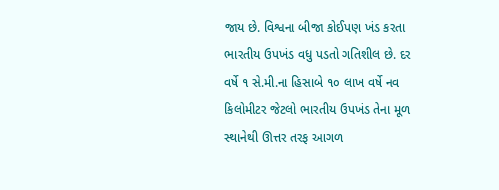જાય છે. વિશ્વના બીજા કોઈપણ ખંડ કરતા ભારતીય ઉપખંડ વધુ પડતો ગતિશીલ છે. દર વર્ષે ૧ સે.મી.ના હિસાબે ૧૦ લાખ વર્ષે નવ કિલોમીટર જેટલો ભારતીય ઉપખંડ તેના મૂળ સ્થાનેથી ઊત્તર તરફ આગળ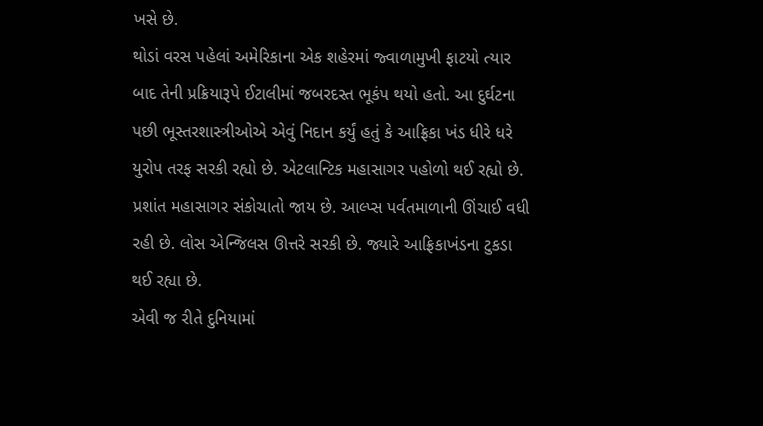ખસે છે.
થોડાં વરસ પહેલાં અમેરિકાના એક શહેરમાં જ્વાળામુખી ફાટયો ત્યાર બાદ તેની પ્રક્રિયારૂપે ઈટાલીમાં જબરદસ્ત ભૂકંપ થયો હતો. આ દુર્ઘટના પછી ભૂસ્તરશાસ્ત્રીઓએ એવું નિદાન કર્યું હતું કે આફ્રિકા ખંડ ધીરે ધરે યુરોપ તરફ સરકી રહ્યો છે. એટલાન્ટિક મહાસાગર પહોળો થઈ રહ્યો છે. પ્રશાંત મહાસાગર સંકોચાતો જાય છે. આલ્પ્સ પર્વતમાળાની ઊંચાઈ વધી રહી છે. લોસ એન્જિલસ ઊત્તરે સરકી છે. જ્યારે આફ્રિકાખંડના ટુકડા થઈ રહ્યા છે.
એવી જ રીતે દુનિયામાં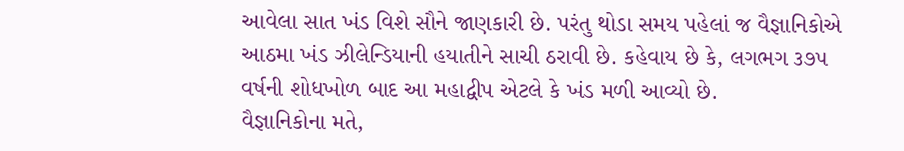આવેલા સાત ખંડ વિશે સૌને જાણકારી છે. પરંતુ થોડા સમય પહેલાં જ વૈજ્ઞાનિકોએ આઠમા ખંડ ઝીલેન્ડિયાની હયાતીને સાચી ઠરાવી છે. કહેવાય છે કે, લગભગ ૩૭૫ વર્ષની શોધખોળ બાદ આ મહાદ્વીપ એટલે કે ખંડ મળી આવ્યો છે.
વૈજ્ઞાનિકોના મતે,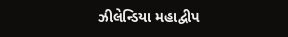ઝીલેન્ડિયા મહાદ્વીપ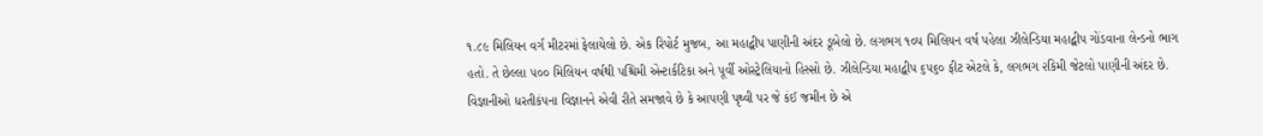૧.૮૯ મિલિયન વર્ગ મીટરમાં ફેલાયેલો છે. એક રિપોર્ટ મુજબ, આ મહાદ્વીપ પાણીની અંદર ડૂબેલો છે. લગભગ ૧૦૫ મિલિયન વર્ષ પહેલા ઝીલેન્ડિયા મહાદ્વીપ ગોંડવાના લેન્ડનો ભાગ હતો. તે છેલ્લા ૫૦૦ મિલિયન વર્ષથી પશ્ચિમી એન્ટાર્કટિકા અને પૂર્વી ઓસ્ટ્રેલિયાનો હિસ્સો છે. ઝીલેન્ડિયા મહાદ્વીપ ૬૫૬૦ ફીટ એટલે કે, લગભગ ૨કિમી જેટલો પાણીની અંદર છે.
વિજ્ઞાનીઓ ધરતીકંપના વિજ્ઞાનને એવી રીતે સમજાવે છે કે આપણી પૃથ્વી પર જે કંઈ જમીન છે એ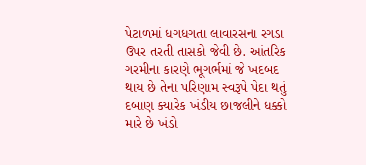પેટાળમાં ધગધગતા લાવારસના રગડા ઉપર તરતી તાસકો જેવી છે. આંતરિક ગરમીના કારણે ભૂગર્ભમાં જે ખદબદ થાય છે તેના પરિણામ સ્વરૂપે પેદા થતું દબાણ ક્યારેક ખંડીય છાજલીને ધક્કો મારે છે ખંડો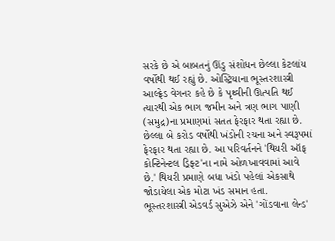સરકે છે એ બાબતનું ઊંડુ સંશોધન છેલ્લા કેટલાંય વર્ષોથી થઈ રહ્યું છે. ઓસ્ટ્રિયાના ભૂસ્તરશાસ્ત્રી આલ્ફ્રેડ વેગનર કહે છે કે પૃથ્વીની ઊત્પતિ થઈ ત્યારથી એક ભાગ જમીન અને ત્રણ ભાગ પાણી (સમુદ્ર)ના પ્રમાણમાં સતત ફેરફાર થતા રહ્યા છે. છેલ્લા બે કરોડ વર્ષોથી ખંડોની રચના અને સ્વરૂપમાં ફેરફાર થતા રહ્યા છે. આ પરિવર્તનને 'થિયરી ઑફ કોન્ટિનેન્ટલ ડ્રિફ્ટ'ના નામે ઓળખાવવામાં આવે છે.' થિયરી પ્રમાણે બધા ખંડો પહેલાં એકસાથે જોડાયેલા એક મોટા ખંડ સમાન હતા. ભૂસ્તરશાસ્ત્રી એડવર્ડ સુએઝે એને 'ગોંડવાના લેન્ડ'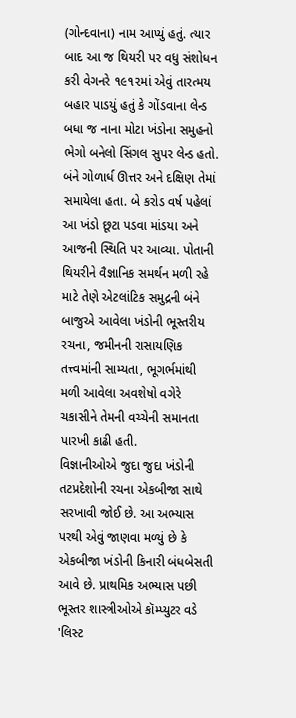(ગોન્દવાના) નામ આપ્યું હતું. ત્યાર બાદ આ જ થિયરી પર વધુ સંશોધન કરી વેગનરે ૧૯૧૨માં એવું તારત્મય બહાર પાડયું હતું કે ગોંડવાના લેન્ડ બધા જ નાના મોટા ખંડોના સમુહનો ભેગો બનેલો સિંગલ સુપર લેન્ડ હતો. બંને ગોળાર્ધ ઊત્તર અને દક્ષિણ તેમાં સમાયેલા હતા. બે કરોડ વર્ષ પહેલાં આ ખંડો છૂટા પડવા માંડયા અને આજની સ્થિતિ પર આવ્યા. પોતાની થિયરીને વૈજ્ઞાનિક સમર્થન મળી રહે માટે તેણે એટલાંટિક સમુદ્રની બંને બાજુએ આવેલા ખંડોની ભૂસ્તરીય રચના, જમીનની રાસાયણિક તત્ત્વમાંની સામ્યતા, ભૂગર્ભમાંથી મળી આવેલા અવશેષો વગેરે ચકાસીને તેમની વચ્ચેની સમાનતા પારખી કાઢી હતી.
વિજ્ઞાનીઓએ જુદા જુદા ખંડોની તટપ્રદેશોની રચના એકબીજા સાથે સરખાવી જોઈ છે. આ અભ્યાસ પરથી એવું જાણવા મળ્યું છે કે એકબીજા ખંડોની કિનારી બંધબેસતી આવે છે. પ્રાથમિક અભ્યાસ પછી ભૂસ્તર શાસ્ત્રીઓએ કૉમ્પ્યુટર વડે 'લિસ્ટ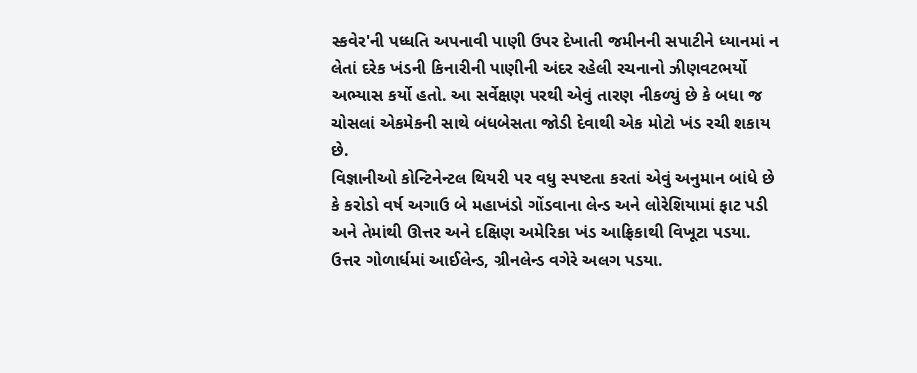સ્કવેર'ની પધ્ધતિ અપનાવી પાણી ઉપર દેખાતી જમીનની સપાટીને ધ્યાનમાં ન લેતાં દરેક ખંડની કિનારીની પાણીની અંદર રહેલી રચનાનો ઝીણવટભર્યો અભ્યાસ કર્યો હતો. આ સર્વેક્ષણ પરથી એવું તારણ નીકળ્યું છે કે બધા જ ચોસલાં એકમેકની સાથે બંધબેસતા જોડી દેવાથી એક મોટો ખંડ રચી શકાય છે.
વિજ્ઞાનીઓ કોન્ટિનેન્ટલ થિયરી પર વધુ સ્પષ્ટતા કરતાં એવું અનુમાન બાંધે છે કે કરોડો વર્ષ અગાઉ બે મહાખંડો ગોંડવાના લેન્ડ અને લોરેશિયામાં ફાટ પડી અને તેમાંથી ઊત્તર અને દક્ષિણ અમેરિકા ખંડ આફ્રિકાથી વિખૂટા પડયા. ઉત્તર ગોળાર્ધમાં આઈલેન્ડ, ગ્રીનલેન્ડ વગેરે અલગ પડયા.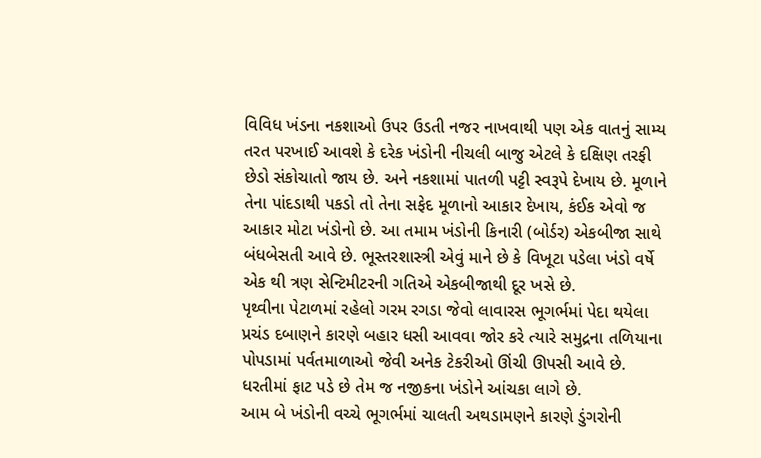વિવિધ ખંડના નકશાઓ ઉપર ઉડતી નજર નાખવાથી પણ એક વાતનું સામ્ય તરત પરખાઈ આવશે કે દરેક ખંડોની નીચલી બાજુ એટલે કે દક્ષિણ તરફી છેડો સંકોચાતો જાય છે. અને નકશામાં પાતળી પટ્ટી સ્વરૂપે દેખાય છે. મૂળાને તેના પાંદડાથી પકડો તો તેના સફેદ મૂળાનો આકાર દેખાય, કંઈક એવો જ આકાર મોટા ખંડોનો છે. આ તમામ ખંડોની કિનારી (બોર્ડર) એકબીજા સાથે બંધબેસતી આવે છે. ભૂસ્તરશાસ્ત્રી એવું માને છે કે વિખૂટા પડેલા ખંડો વર્ષે એક થી ત્રણ સેન્ટિમીટરની ગતિએ એકબીજાથી દૂર ખસે છે.
પૃથ્વીના પેટાળમાં રહેલો ગરમ રગડા જેવો લાવારસ ભૂગર્ભમાં પેદા થયેલા પ્રચંડ દબાણને કારણે બહાર ધસી આવવા જોર કરે ત્યારે સમુદ્રના તળિયાના પોપડામાં પર્વતમાળાઓ જેવી અનેક ટેકરીઓ ઊંચી ઊપસી આવે છે. ધરતીમાં ફાટ પડે છે તેમ જ નજીકના ખંડોને આંચકા લાગે છે.
આમ બે ખંડોની વચ્ચે ભૂગર્ભમાં ચાલતી અથડામણને કારણે ડુંગરોની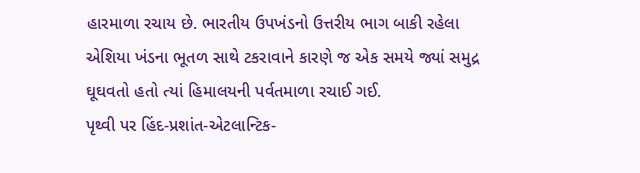હારમાળા રચાય છે. ભારતીય ઉપખંડનો ઉત્તરીય ભાગ બાકી રહેલા એશિયા ખંડના ભૂતળ સાથે ટકરાવાને કારણે જ એક સમયે જ્યાં સમુદ્ર ઘૂઘવતો હતો ત્યાં હિમાલયની પર્વતમાળા રચાઈ ગઈ.
પૃથ્વી પર હિંદ-પ્રશાંત-એટલાન્ટિક-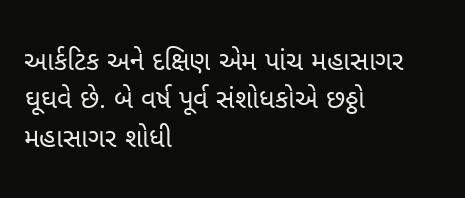આર્કટિક અને દક્ષિણ એમ પાંચ મહાસાગર ઘૂઘવે છે. બે વર્ષ પૂર્વ સંશોધકોએ છઠ્ઠો મહાસાગર શોધી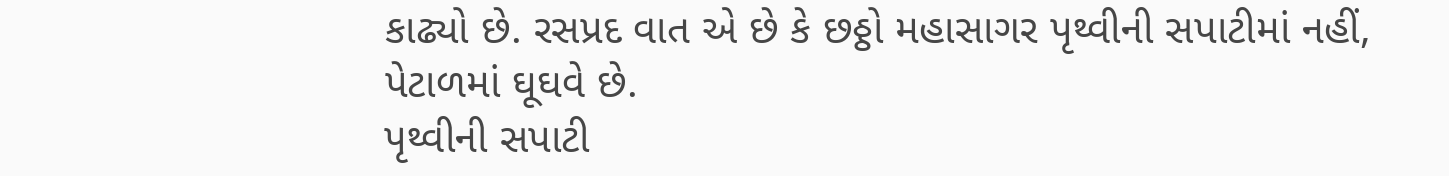કાઢ્યો છે. રસપ્રદ વાત એ છે કે છઠ્ઠો મહાસાગર પૃથ્વીની સપાટીમાં નહીં, પેટાળમાં ઘૂઘવે છે.
પૃથ્વીની સપાટી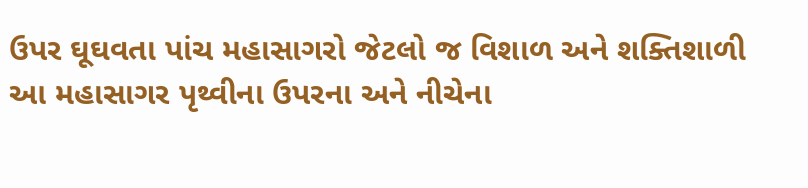ઉપર ઘૂઘવતા પાંચ મહાસાગરો જેટલો જ વિશાળ અને શક્તિશાળી આ મહાસાગર પૃથ્વીના ઉપરના અને નીચેના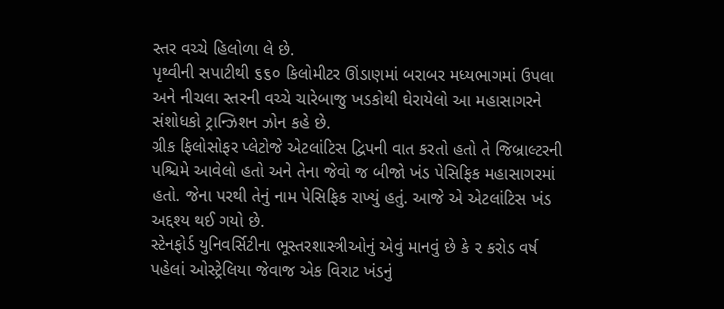સ્તર વચ્ચે હિલોળા લે છે.
પૃથ્વીની સપાટીથી ૬૬૦ કિલોમીટર ઊંડાણમાં બરાબર મધ્યભાગમાં ઉપલા અને નીચલા સ્તરની વચ્ચે ચારેબાજુ ખડકોથી ઘેરાયેલો આ મહાસાગરને સંશોધકો ટ્રાન્ઝિશન ઝોન કહે છે.
ગ્રીક ફિલોસોફર પ્લેટોજે એટલાંટિસ દ્વિપની વાત કરતો હતો તે જિબ્રાલ્ટરની પશ્ચિમે આવેલો હતો અને તેના જેવો જ બીજો ખંડ પેસિફિક મહાસાગરમાં હતો. જેના પરથી તેનું નામ પેસિફિક રાખ્યું હતું. આજે એ એટલાંટિસ ખંડ અદ્દશ્ય થઈ ગયો છે.
સ્ટેનફોર્ડ યુનિવર્સિટીના ભૂસ્તરશાસ્ત્રીઓનું એવું માનવું છે કે ૨ કરોડ વર્ષ પહેલાં ઓસ્ટ્રેલિયા જેવાજ એક વિરાટ ખંડનું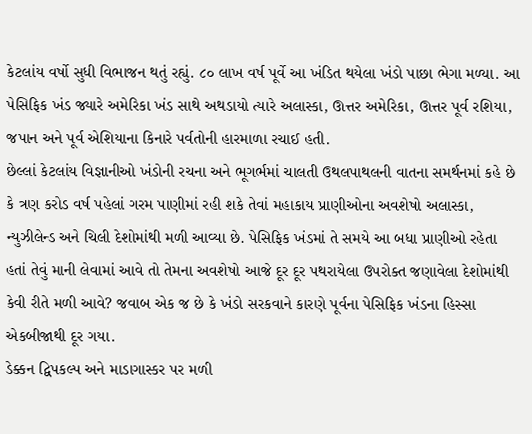કેટલાંય વર્ષો સુધી વિભાજન થતું રહ્યું. ૮૦ લાખ વર્ષ પૂર્વે આ ખંડિત થયેલા ખંડો પાછા ભેગા મળ્યા. આ પેસિફિક ખંડ જ્યારે અમેરિકા ખંડ સાથે અથડાયો ત્યારે અલાસ્કા, ઊત્તર અમેરિકા, ઊત્તર પૂર્વ રશિયા, જપાન અને પૂર્વ એશિયાના કિનારે પર્વતોની હારમાળા રચાઈ હતી.
છેલ્લાં કેટલાંય વિજ્ઞાનીઓ ખંડોની રચના અને ભૂગર્ભમાં ચાલતી ઉથલપાથલની વાતના સમર્થનમાં કહે છે કે ત્રણ કરોડ વર્ષ પહેલાં ગરમ પાણીમાં રહી શકે તેવાં મહાકાય પ્રાણીઓના અવશેષો અલાસ્કા, ન્યુઝીલેન્ડ અને ચિલી દેશોમાંથી મળી આવ્યા છે. પેસિફિક ખંડમાં તે સમયે આ બધા પ્રાણીઓ રહેતા હતાં તેવું માની લેવામાં આવે તો તેમના અવશેષો આજે દૂર દૂર પથરાયેલા ઉપરોક્ત જણાવેલા દેશોમાંથી કેવી રીતે મળી આવે? જવાબ એક જ છે કે ખંડો સરકવાને કારણે પૂર્વના પેસિફિક ખંડના હિસ્સા એકબીજાથી દૂર ગયા.
ડેક્કન દ્વિપકલ્પ અને માડાગાસ્કર પર મળી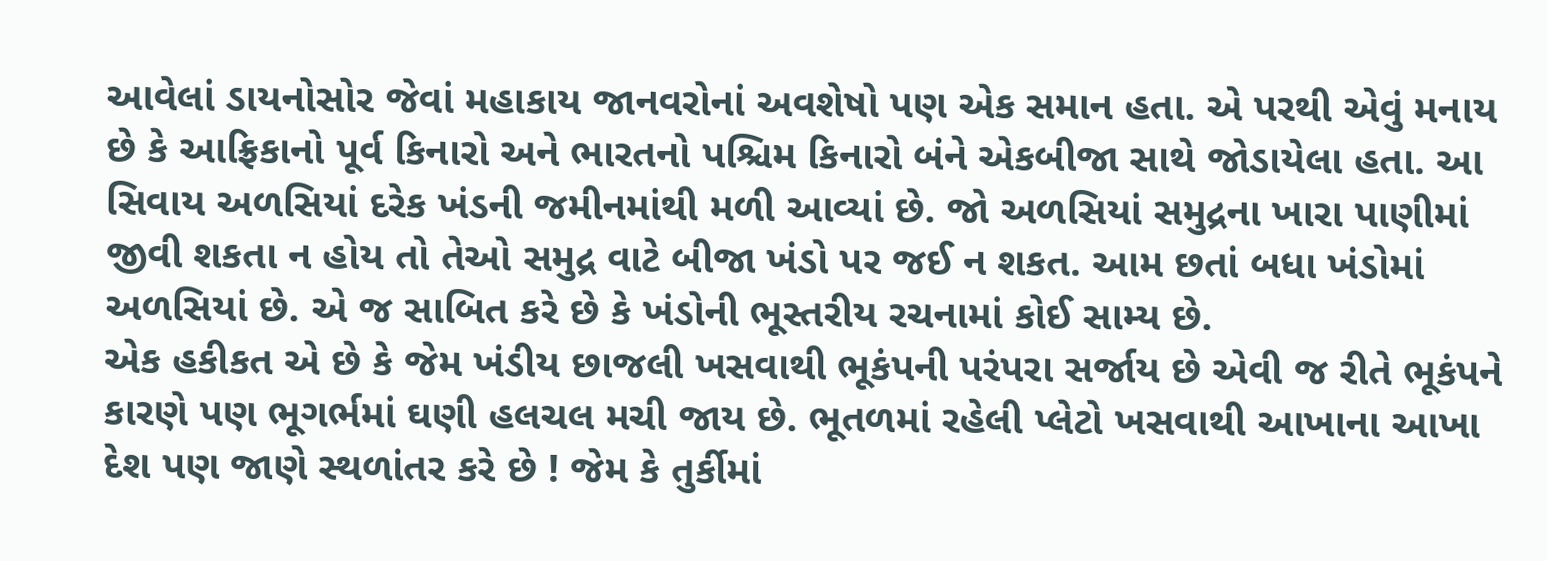આવેલાં ડાયનોસોર જેવાં મહાકાય જાનવરોનાં અવશેષો પણ એક સમાન હતા. એ પરથી એવું મનાય છે કે આફ્રિકાનો પૂર્વ કિનારો અને ભારતનો પશ્ચિમ કિનારો બંને એકબીજા સાથે જોડાયેલા હતા. આ સિવાય અળસિયાં દરેક ખંડની જમીનમાંથી મળી આવ્યાં છે. જો અળસિયાં સમુદ્રના ખારા પાણીમાં જીવી શકતા ન હોય તો તેઓ સમુદ્ર વાટે બીજા ખંડો પર જઈ ન શકત. આમ છતાં બધા ખંડોમાં અળસિયાં છે. એ જ સાબિત કરે છે કે ખંડોની ભૂસ્તરીય રચનામાં કોઈ સામ્ય છે.
એક હકીકત એ છે કે જેમ ખંડીય છાજલી ખસવાથી ભૂકંપની પરંપરા સર્જાય છે એવી જ રીતે ભૂકંપને કારણે પણ ભૂગર્ભમાં ઘણી હલચલ મચી જાય છે. ભૂતળમાં રહેલી પ્લેટો ખસવાથી આખાના આખા દેશ પણ જાણે સ્થળાંતર કરે છે ! જેમ કે તુર્કીમાં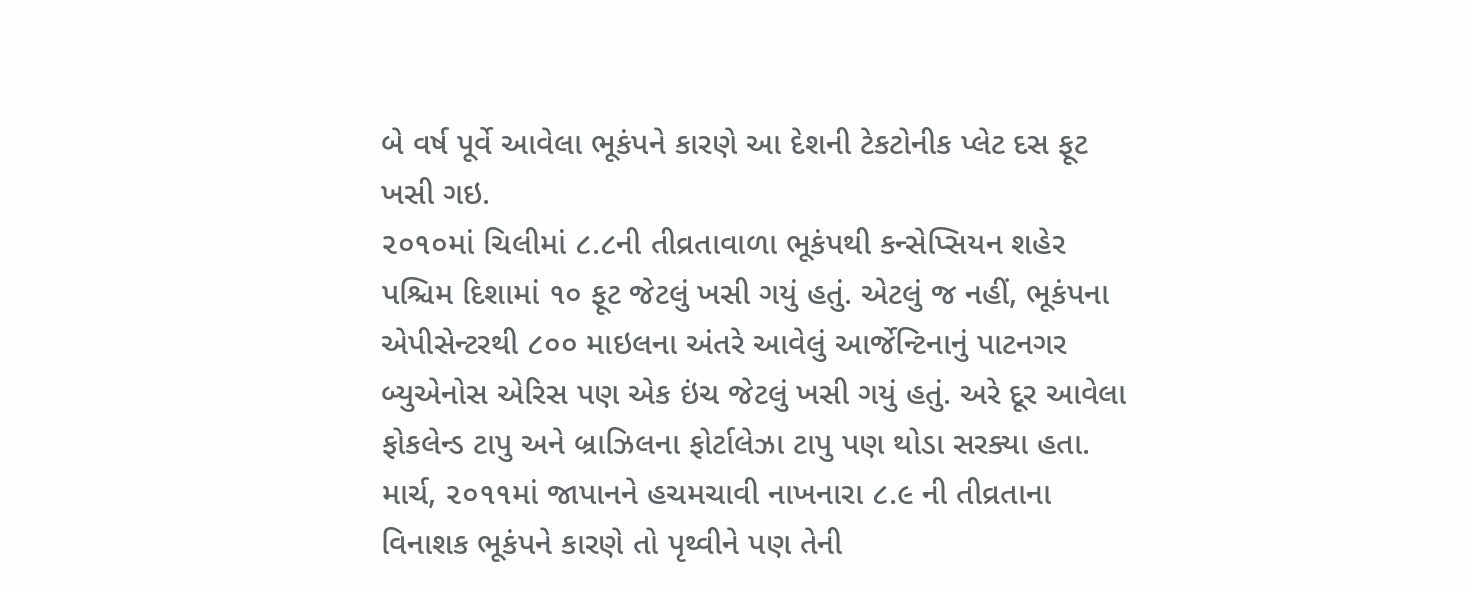બે વર્ષ પૂર્વે આવેલા ભૂકંપને કારણે આ દેશની ટેકટોનીક પ્લેટ દસ ફૂટ ખસી ગઇ.
૨૦૧૦માં ચિલીમાં ૮.૮ની તીવ્રતાવાળા ભૂકંપથી કન્સેપ્સિયન શહેર પશ્ચિમ દિશામાં ૧૦ ફૂટ જેટલું ખસી ગયું હતું. એટલું જ નહીં, ભૂકંપના એપીસેન્ટરથી ૮૦૦ માઇલના અંતરે આવેલું આર્જેન્ટિનાનું પાટનગર બ્યુએનોસ એરિસ પણ એક ઇંચ જેટલું ખસી ગયું હતું. અરે દૂર આવેલા ફોકલેન્ડ ટાપુ અને બ્રાઝિલના ફોર્ટાલેઝા ટાપુ પણ થોડા સરક્યા હતા.
માર્ચ, ૨૦૧૧માં જાપાનને હચમચાવી નાખનારા ૮.૯ ની તીવ્રતાના વિનાશક ભૂકંપને કારણે તો પૃથ્વીને પણ તેની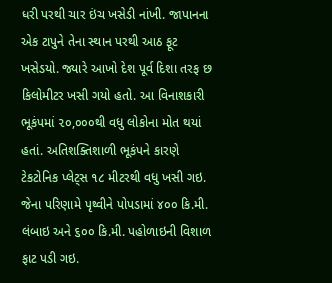ધરી પરથી ચાર ઇંચ ખસેડી નાંખી. જાપાનના એક ટાપુને તેના સ્થાન પરથી આઠ ફૂટ ખસેડયો. જ્યારે આખો દેશ પૂર્વ દિશા તરફ છ કિલોમીટર ખસી ગયો હતો. આ વિનાશકારી ભૂકંપમાં ૨૦,૦૦૦થી વધુ લોકોના મોત થયાં હતાં. અતિશક્તિશાળી ભૂકંપને કારણે ટેકટોનિક પ્લેટ્સ ૧૮ મીટરથી વધુ ખસી ગઇ. જેના પરિણામે પૃથ્વીને પોપડામાં ૪૦૦ કિ.મી. લંબાઇ અને ૬૦૦ કિ.મી. પહોળાઇની વિશાળ ફાટ પડી ગઇ.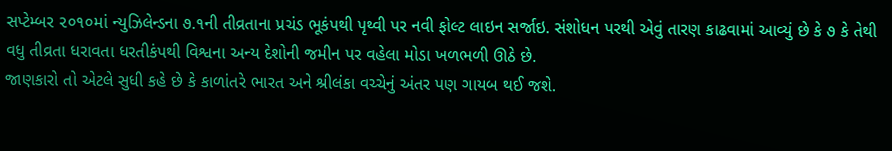સપ્ટેમ્બર ૨૦૧૦માં ન્યુઝિલેન્ડના ૭.૧ની તીવ્રતાના પ્રચંડ ભૂકંપથી પૃથ્વી પર નવી ફોલ્ટ લાઇન સર્જાઇ. સંશોધન પરથી એવું તારણ કાઢવામાં આવ્યું છે કે ૭ કે તેથી વધુ તીવ્રતા ધરાવતા ધરતીકંપથી વિશ્વના અન્ય દેશોની જમીન પર વહેલા મોડા ખળભળી ઊઠે છે.
જાણકારો તો એટલે સુધી કહે છે કે કાળાંતરે ભારત અને શ્રીલંકા વચ્ચેનું અંતર પણ ગાયબ થઈ જશે.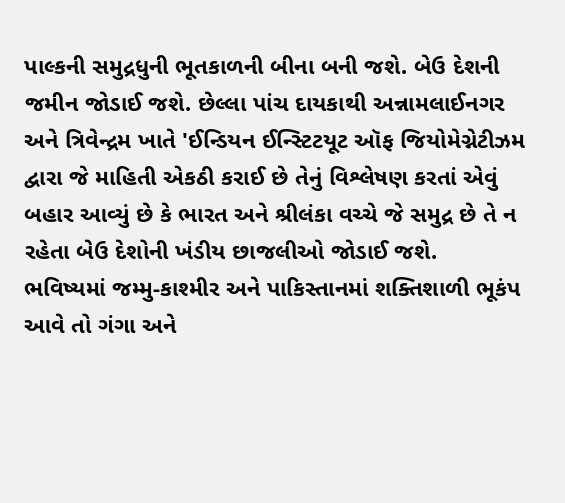પાલ્કની સમુદ્રધુની ભૂતકાળની બીના બની જશે. બેઉ દેશની જમીન જોડાઈ જશે. છેલ્લા પાંચ દાયકાથી અન્નામલાઈનગર અને ત્રિવેન્દ્રમ ખાતે 'ઈન્ડિયન ઈન્સ્ટિટયૂટ ઑફ જિયોમેગ્નેટીઝમ દ્વારા જે માહિતી એકઠી કરાઈ છે તેનું વિશ્લેષણ કરતાં એવું બહાર આવ્યું છે કે ભારત અને શ્રીલંકા વચ્ચે જે સમુદ્ર છે તે ન રહેતા બેઉ દેશોની ખંડીય છાજલીઓ જોડાઈ જશે.
ભવિષ્યમાં જમ્મુ-કાશ્મીર અને પાકિસ્તાનમાં શક્તિશાળી ભૂકંપ આવે તો ગંગા અને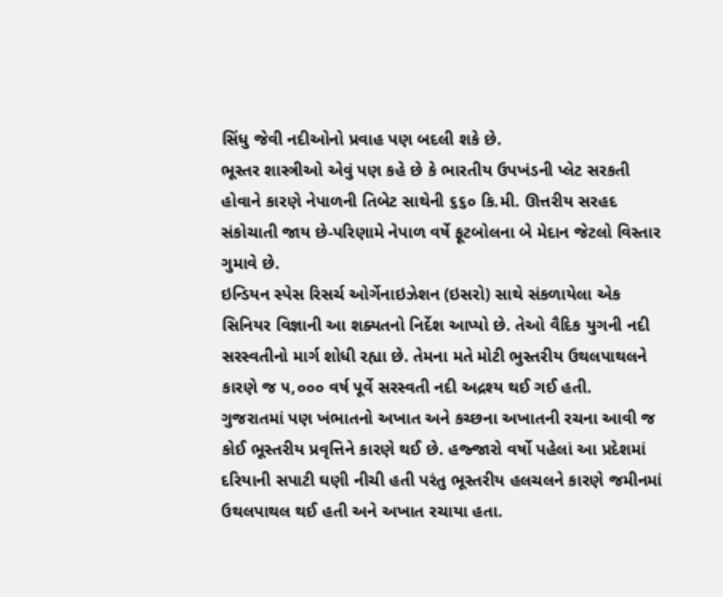સિંધુ જેવી નદીઓનો પ્રવાહ પણ બદલી શકે છે.
ભૂસ્તર શાસ્ત્રીઓ એવું પણ કહે છે કે ભારતીય ઉપખંડની પ્લેટ સરકતી હોવાને કારણે નેપાળની તિબેટ સાથેની ૬૬૦ કિ.મી. ઊત્તરીય સરહદ સંકોચાતી જાય છે-પરિણામે નેપાળ વર્ષે ફૂટબોલના બે મેદાન જેટલો વિસ્તાર ગુમાવે છે.
ઇન્ડિયન સ્પેસ રિસર્ચ ઓર્ગેનાઇઝેશન (ઇસરો) સાથે સંકળાયેલા એક સિનિયર વિજ્ઞાની આ શક્યતનો નિર્દેશ આપ્યો છે. તેઓ વૈદિક યુગની નદી સરસ્વતીનો માર્ગ શોધી રહ્યા છે. તેમના મતે મોટી ભુસ્તરીય ઉથલપાથલને કારણે જ ૫,૦૦૦ વર્ષ પૂર્વે સરસ્વતી નદી અદ્રશ્ય થઈ ગઈ હતી.
ગુજરાતમાં પણ ખંભાતનો અખાત અને કચ્છના અખાતની રચના આવી જ કોઈ ભૂસ્તરીય પ્રવૃત્તિને કારણે થઈ છે. હજ્જારો વર્ષો પહેલાં આ પ્રદેશમાં દરિયાની સપાટી ઘણી નીચી હતી પરંતુ ભૂસ્તરીય હલચલને કારણે જમીનમાં ઉથલપાથલ થઈ હતી અને અખાત રચાયા હતા.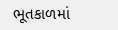ભૂતકાળમાં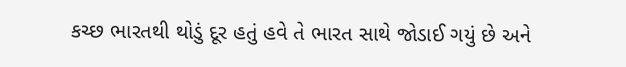કચ્છ ભારતથી થોડું દૂર હતું હવે તે ભારત સાથે જોડાઈ ગયું છે અને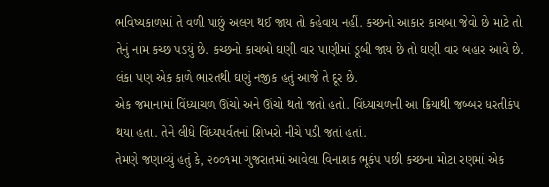ભવિષ્યકાળમાં તે વળી પાછું અલગ થઈ જાય તો કહેવાય નહીં. કચ્છનો આકાર કાચબા જેવો છે માટે તો તેનું નામ કચ્છ પડયું છે. કચ્છનો કાચબો ઘણી વાર પાણીમાં ડૂબી જાય છે તો ઘણી વાર બહાર આવે છે. લંકા પણ એક કાળે ભારતથી ઘણું નજીક હતું આજે તે દૂર છે.
એક જમાનામાં વિંધ્યાચળ ઊંચો અને ઊંચો થતો જતો હતો. વિંધ્યાચળની આ ક્રિયાથી જબ્બર ધરતીકંપ થયા હતા. તેને લીધે વિંધ્યપર્વતનાં શિખરો નીચે પડી જતાં હતાં.
તેમણે જણાવ્યું હતું કે, ૨૦૦૧મા ગુજરાતમાં આવેલા વિનાશક ભૂકંપ પછી કચ્છના મોટા રણમાં એક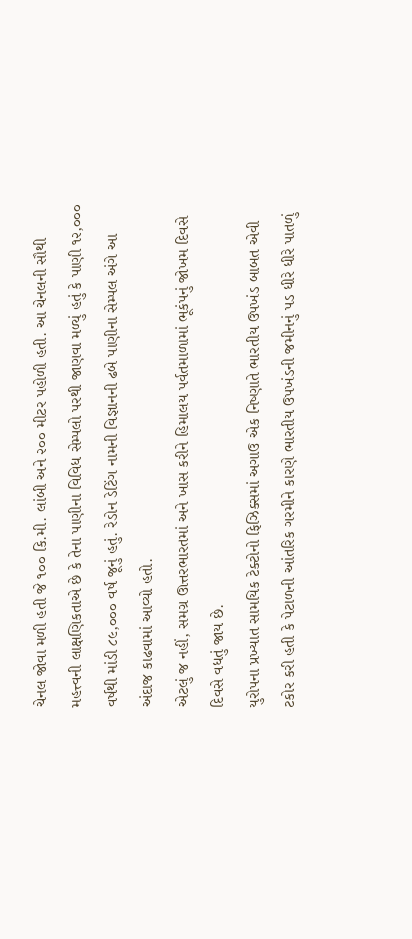ચેનલ જોવા મળી હતી જે ૧૦૦ કિ.મી. લાંબી અને ૨૦૦ મીટર પહોળી હતી. આ ચેનલની સૌથી મહત્ત્વની લાક્ષણિકતાએ છે કે તેના પાણીના વિવિધ સેમ્પલો પરથી જાણવા મળ્યું હતું કે પાણી ૧૨,૦૦૦ વર્ષથી માંડી ૮૯,૦૦૦ વર્ષ જૂનું હતું. રેડોન ડેટિંગ નામની વિજ્ઞાનની ઢબે પાણીના સેમ્પલ અંગે આ અંદાજ કાઢવામાં આવ્યો હતો.
એટલું જ નહીં, સમગ્ર ઊત્તરભારતમાં અને ખાસ કરીને હિમાલય પર્વતમાળામાં ભૂકંપનું જોખમ દિવસે દિવસે વધતું જાય છે.
યુરોપના પ્રખ્યાત સામયિક ટેક્ટોનો ફિઝિક્સમાં અગાઉ એક નિષ્ણાતે ભારતીય ઉપખંડ બાબત એવી ટકોર કરી હતી કે પેટાળની આંતરિક ગરમીને કારણે ભારતીય ઉપખંડની જમીનનું પડ ધીરે ધીરે પાતળું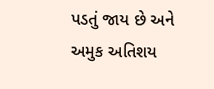પડતું જાય છે અને અમુક અતિશય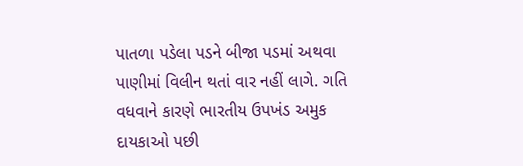પાતળા પડેલા પડને બીજા પડમાં અથવા પાણીમાં વિલીન થતાં વાર નહીં લાગે. ગતિ વધવાને કારણે ભારતીય ઉપખંડ અમુક દાયકાઓ પછી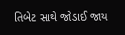તિબેટ સાથે જોડાઈ જાય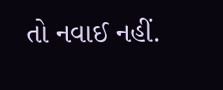તો નવાઈ નહીં.